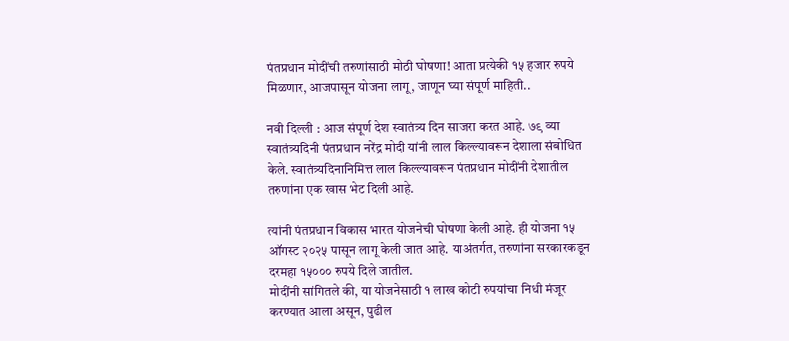पंतप्रधान मोदींची तरुणांसाठी मोठी घोषणा! आता प्रत्येकी १५ हजार रुपये मिळणार, आजपासून योजना लागू, जाणून घ्या संपूर्ण माहिती..

नवी दिल्ली : आज संपूर्ण देश स्वातंत्र्य दिन साजरा करत आहे. ७९ व्या स्वातंत्र्यदिनी पंतप्रधान नरेंद्र मोदी यांनी लाल किल्ल्यावरून देशाला संबोधित केले. स्वातंत्र्यदिनानिमित्त लाल किल्ल्यावरून पंतप्रधान मोदींनी देशातील तरुणांना एक खास भेट दिली आहे.

त्यांनी पंतप्रधान विकास भारत योजनेची घोषणा केली आहे. ही योजना १५ ऑगस्ट २०२५ पासून लागू केली जात आहे. याअंतर्गत, तरुणांना सरकारकडून दरमहा १५००० रुपये दिले जातील.
मोदींनी सांगितले की, या योजनेसाठी १ लाख कोटी रुपयांचा निधी मंजूर करण्यात आला असून, पुढील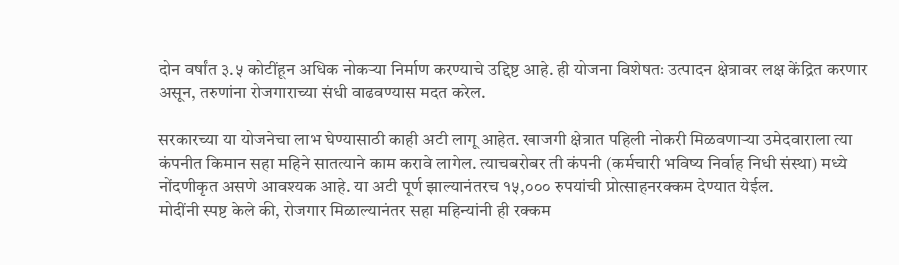दोन वर्षांत ३.५ कोटींहून अधिक नोकऱ्या निर्माण करण्याचे उद्दिष्ट आहे. ही योजना विशेषतः उत्पादन क्षेत्रावर लक्ष केंद्रित करणार असून, तरुणांना रोजगाराच्या संधी वाढवण्यास मदत करेल.

सरकारच्या या योजनेचा लाभ घेण्यासाठी काही अटी लागू आहेत. खाजगी क्षेत्रात पहिली नोकरी मिळवणाऱ्या उमेदवाराला त्या कंपनीत किमान सहा महिने सातत्याने काम करावे लागेल. त्याचबरोबर ती कंपनी (कर्मचारी भविष्य निर्वाह निधी संस्था) मध्ये नोंदणीकृत असणे आवश्यक आहे. या अटी पूर्ण झाल्यानंतरच १५,००० रुपयांची प्रोत्साहनरक्कम देण्यात येईल.
मोदींनी स्पष्ट केले की, रोजगार मिळाल्यानंतर सहा महिन्यांनी ही रक्कम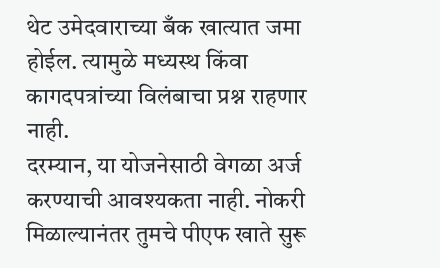थेट उमेदवाराच्या बँक खात्यात जमा होईल. त्यामुळे मध्यस्थ किंवा कागदपत्रांच्या विलंबाचा प्रश्न राहणार नाही.
दरम्यान, या योजनेसाठी वेगळा अर्ज करण्याची आवश्यकता नाही. नोकरी मिळाल्यानंतर तुमचे पीएफ खाते सुरू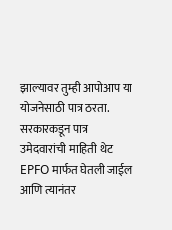झाल्यावर तुम्ही आपोआप या योजनेसाठी पात्र ठरता. सरकारकडून पात्र उमेदवारांची माहिती थेट EPFO मार्फत घेतली जाईल आणि त्यानंतर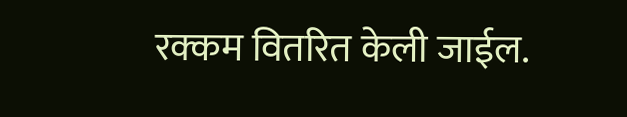रक्कम वितरित केली जाईल.